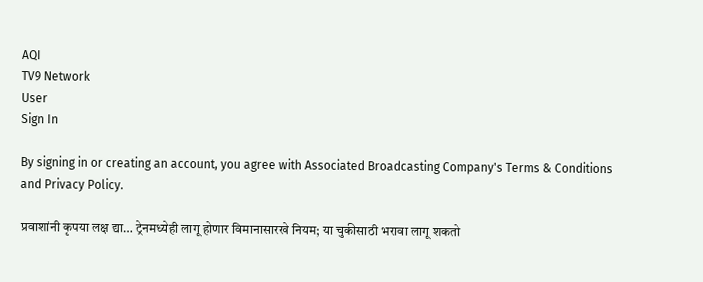AQI
TV9 Network
User
Sign In

By signing in or creating an account, you agree with Associated Broadcasting Company's Terms & Conditions and Privacy Policy.

प्रवाशांनी कृपया लक्ष द्या… ट्रेनमध्येही लागू होणार विमानासारखे नियम; या चुकीसाठी भरावा लागू शकतो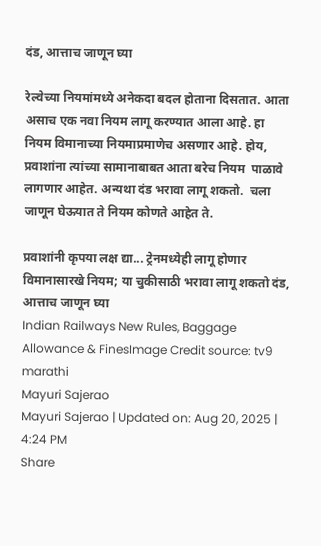दंड, आत्ताच जाणून घ्या

रेल्वेच्या नियमांमध्ये अनेकदा बदल होताना दिसतात. आता असाच एक नवा नियम लागू करण्यात आला आहे. हा नियम विमानाच्या नियमाप्रमाणेच असणार आहे. होय, प्रवाशांना त्यांच्या सामानाबाबत आता बरेच नियम  पाळावे लागणार आहेत. अन्यथा दंड भरावा लागू शकतो.  चला जाणून घेऊयात ते नियम कोणते आहेत ते.

प्रवाशांनी कृपया लक्ष द्या... ट्रेनमध्येही लागू होणार विमानासारखे नियम; या चुकीसाठी भरावा लागू शकतो दंड, आत्ताच जाणून घ्या
Indian Railways New Rules, Baggage Allowance & FinesImage Credit source: tv9 marathi
Mayuri Sajerao
Mayuri Sajerao | Updated on: Aug 20, 2025 | 4:24 PM
Share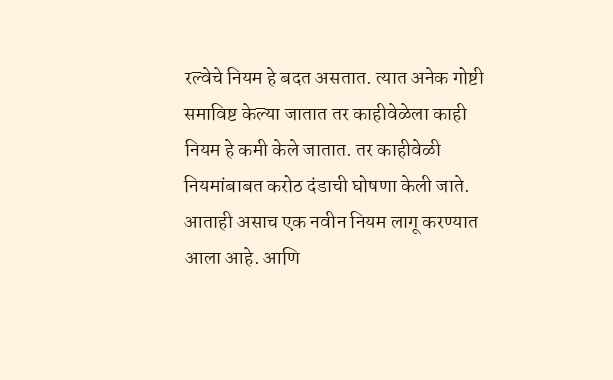रल्वेचे नियम हे बदत असतात. त्यात अनेक गोष्टी समाविष्ट केल्या जातात तर काहीवेळेला काही नियम हे कमी केले जातात. तर काहीवेळी नियमांबाबत करोठ दंडाची घोषणा केली जाते. आताही असाच एक नवीन नियम लागू करण्यात आला आहे. आणि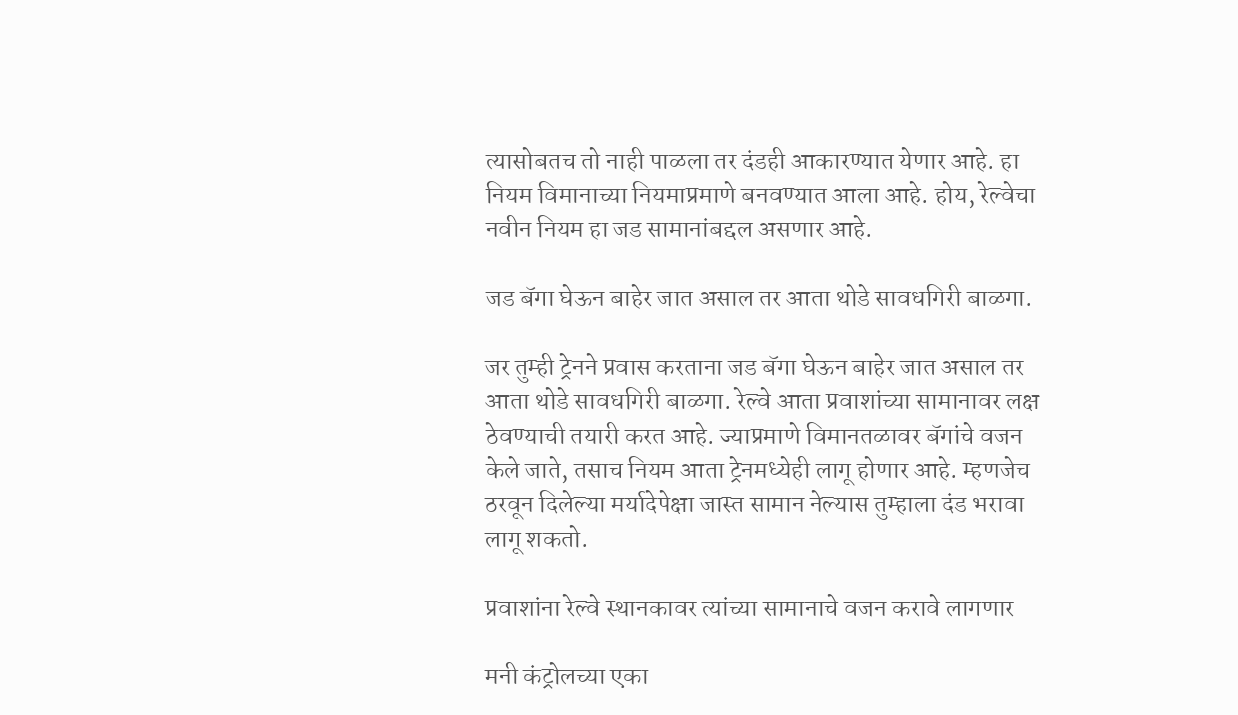त्यासोबतच तो नाही पाळला तर दंडही आकारण्यात येणार आहे. हा नियम विमानाच्या नियमाप्रमाणे बनवण्यात आला आहे. होय, रेल्वेचा नवीन नियम हा जड सामानांबद्दल असणार आहे.

जड बॅगा घेऊन बाहेर जात असाल तर आता थोडे सावधगिरी बाळगा.

जर तुम्ही ट्रेनने प्रवास करताना जड बॅगा घेऊन बाहेर जात असाल तर आता थोडे सावधगिरी बाळगा. रेल्वे आता प्रवाशांच्या सामानावर लक्ष ठेवण्याची तयारी करत आहे. ज्याप्रमाणे विमानतळावर बॅगांचे वजन केले जाते, तसाच नियम आता ट्रेनमध्येही लागू होणार आहे. म्हणजेच ठरवून दिलेल्या मर्यादेपेक्षा जास्त सामान नेल्यास तुम्हाला दंड भरावा लागू शकतो.

प्रवाशांना रेल्वे स्थानकावर त्यांच्या सामानाचे वजन करावे लागणार

मनी कंट्रोलच्या एका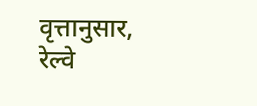वृत्तानुसार, रेल्वे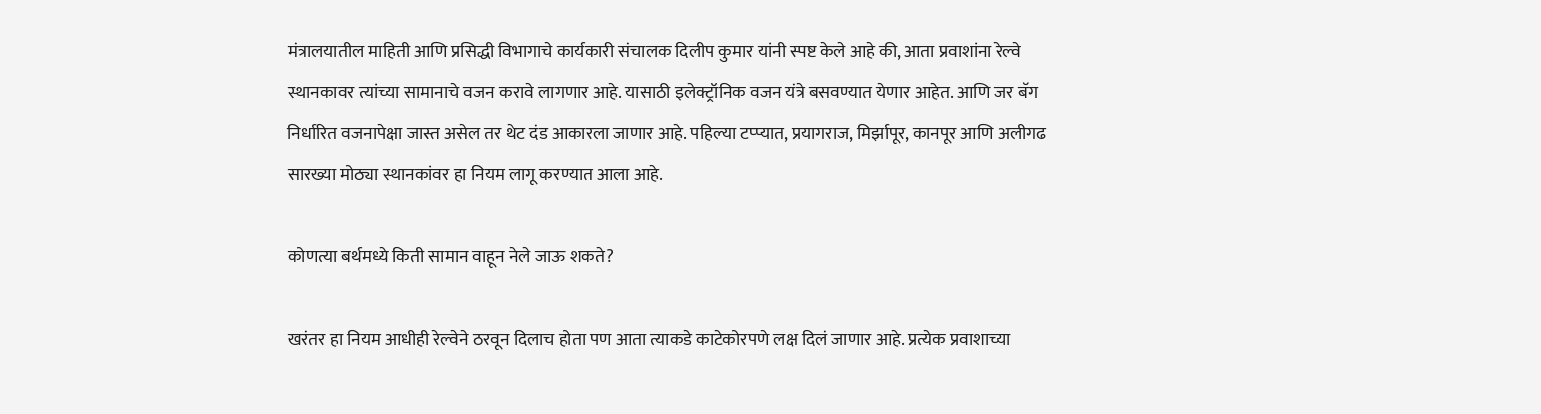मंत्रालयातील माहिती आणि प्रसिद्धी विभागाचे कार्यकारी संचालक दिलीप कुमार यांनी स्पष्ट केले आहे की, आता प्रवाशांना रेल्वे स्थानकावर त्यांच्या सामानाचे वजन करावे लागणार आहे. यासाठी इलेक्ट्रॉनिक वजन यंत्रे बसवण्यात येणार आहेत. आणि जर बॅग निर्धारित वजनापेक्षा जास्त असेल तर थेट दंड आकारला जाणार आहे. पहिल्या टप्प्यात, प्रयागराज, मिर्झापूर, कानपूर आणि अलीगढ सारख्या मोठ्या स्थानकांवर हा नियम लागू करण्यात आला आहे.

कोणत्या बर्थमध्ये किती सामान वाहून नेले जाऊ शकते?

खरंतर हा नियम आधीही रेल्वेने ठरवून दिलाच होता पण आता त्याकडे काटेकोरपणे लक्ष दिलं जाणार आहे. प्रत्येक प्रवाशाच्या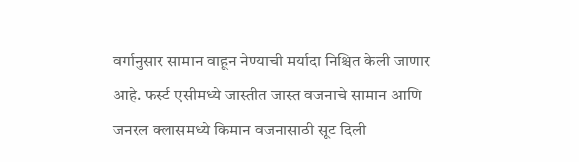वर्गानुसार सामान वाहून नेण्याची मर्यादा निश्चित केली जाणार आहे. फर्स्ट एसीमध्ये जास्तीत जास्त वजनाचे सामान आणि जनरल क्लासमध्ये किमान वजनासाठी सूट दिली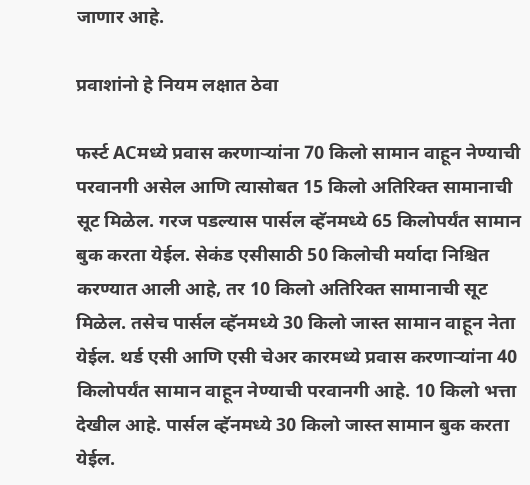जाणार आहे.

प्रवाशांनो हे नियम लक्षात ठेवा

फर्स्ट ACमध्ये प्रवास करणाऱ्यांना 70 किलो सामान वाहून नेण्याची परवानगी असेल आणि त्यासोबत 15 किलो अतिरिक्त सामानाची सूट मिळेल. गरज पडल्यास पार्सल व्हॅनमध्ये 65 किलोपर्यंत सामान बुक करता येईल. सेकंड एसीसाठी 50 किलोची मर्यादा निश्चित करण्यात आली आहे, तर 10 किलो अतिरिक्त सामानाची सूट मिळेल. तसेच पार्सल व्हॅनमध्ये 30 किलो जास्त सामान वाहून नेता येईल. थर्ड एसी आणि एसी चेअर कारमध्ये प्रवास करणाऱ्यांना 40 किलोपर्यंत सामान वाहून नेण्याची परवानगी आहे. 10 किलो भत्ता देखील आहे. पार्सल व्हॅनमध्ये 30 किलो जास्त सामान बुक करता येईल.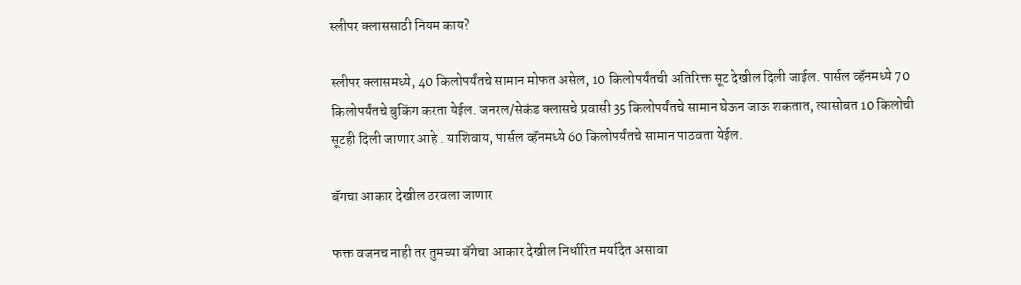स्लीपर क्लाससाठी नियम काय?

स्लीपर क्लासमध्ये, 40 किलोपर्यंतचे सामान मोफत असेल, 10 किलोपर्यंतची अतिरिक्त सूट देखील दिली जाईल. पार्सल व्हॅनमध्ये 70 किलोपर्यंतचे बुकिंग करता येईल. जनरल/सेकंड क्लासचे प्रवासी 35 किलोपर्यंतचे सामान घेऊन जाऊ शकतात, त्यासोबत 10 किलोची सूटही दिली जाणार आहे . याशिवाय, पार्सल व्हॅनमध्ये 60 किलोपर्यंतचे सामान पाठवता येईल.

बॅगचा आकार देखील ठरवला जाणार

फक्त वजनच नाही तर तुमच्या बॅगेचा आकार देखील निर्धारित मर्यादेत असावा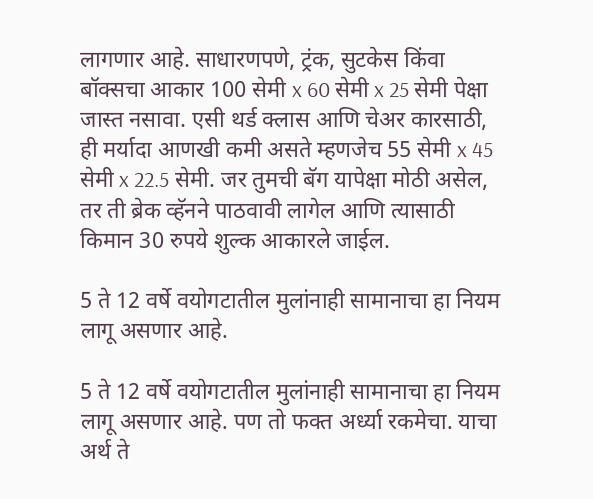लागणार आहे. साधारणपणे, ट्रंक, सुटकेस किंवा बॉक्सचा आकार 100 सेमी x 60 सेमी x 25 सेमी पेक्षा जास्त नसावा. एसी थर्ड क्लास आणि चेअर कारसाठी, ही मर्यादा आणखी कमी असते म्हणजेच 55 सेमी x 45 सेमी x 22.5 सेमी. जर तुमची बॅग यापेक्षा मोठी असेल, तर ती ब्रेक व्हॅनने पाठवावी लागेल आणि त्यासाठी किमान 30 रुपये शुल्क आकारले जाईल.

5 ते 12 वर्षे वयोगटातील मुलांनाही सामानाचा हा नियम लागू असणार आहे.

5 ते 12 वर्षे वयोगटातील मुलांनाही सामानाचा हा नियम लागू असणार आहे. पण तो फक्त अर्ध्या रकमेचा. याचा अर्थ ते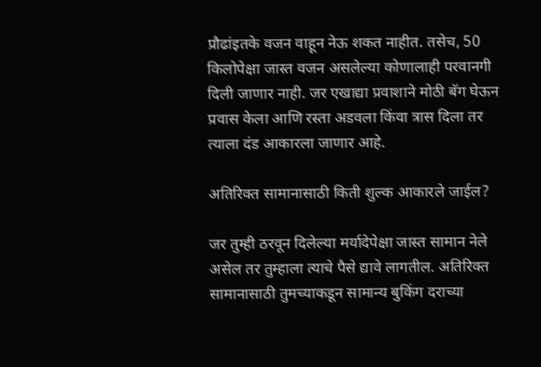प्रौढांइतके वजन वाहून नेऊ शकत नाहीत. तसेच, 50 किलोपेक्षा जास्त वजन असलेल्या कोणालाही परवानगी दिली जाणार नाही. जर एखाद्या प्रवाशाने मोठी बॅग घेऊन प्रवास केला आणि रस्ता अडवला किंवा त्रास दिला तर त्याला दंड आकारला जाणार आहे.

अतिरिक्त सामानासाठी किती शुल्क आकारले जाईल?

जर तुम्ही ठरवून दिलेल्या मर्यादेपेक्षा जास्त सामान नेले असेल तर तुम्हाला त्याचे पैसे द्यावे लागतील. अतिरिक्त सामानासाठी तुमच्याकडून सामान्य बुकिंग दराच्या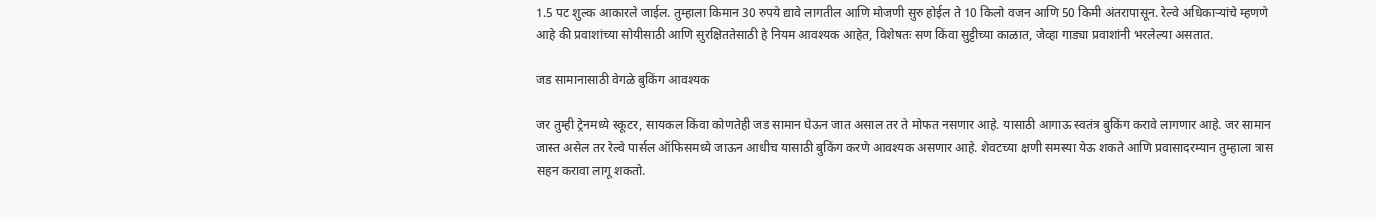1.5 पट शुल्क आकारले जाईल. तुम्हाला किमान 30 रुपये द्यावे लागतील आणि मोजणी सुरु होईल ते 10 किलो वजन आणि 50 किमी अंतरापासून. रेल्वे अधिकाऱ्यांचे म्हणणे आहे की प्रवाशांच्या सोयीसाठी आणि सुरक्षिततेसाठी हे नियम आवश्यक आहेत, विशेषतः सण किंवा सुट्टीच्या काळात, जेव्हा गाड्या प्रवाशांनी भरलेल्या असतात.

जड सामानासाठी वेगळे बुकिंग आवश्यक

जर तुम्ही ट्रेनमध्ये स्कूटर, सायकल किंवा कोणतेही जड सामान घेऊन जात असाल तर ते मोफत नसणार आहे. यासाठी आगाऊ स्वतंत्र बुकिंग करावे लागणार आहे. जर सामान जास्त असेल तर रेल्वे पार्सल ऑफिसमध्ये जाऊन आधीच यासाठी बुकिंग करणे आवश्यक असणार आहे. शेवटच्या क्षणी समस्या येऊ शकते आणि प्रवासादरम्यान तुम्हाला त्रास सहन करावा लागू शकतो.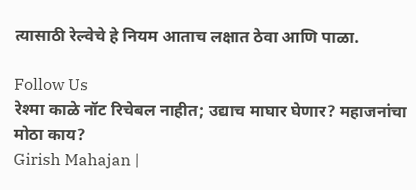त्यासाठी रेल्वेचे हे नियम आताच लक्षात ठेवा आणि पाळा.

Follow Us
रेश्मा काळे नॉट रिचेबल नाहीत; उद्याच माघार घेणार? महाजनांचा मोठा काय?
Girish Mahajan |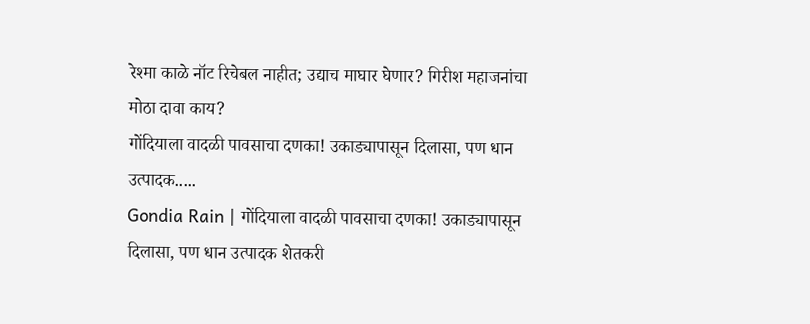रेश्मा काळे नॉट रिचेबल नाहीत; उद्याच माघार घेणार? गिरीश महाजनांचा मोठा दावा काय?
गोंदियाला वादळी पावसाचा दणका! उकाड्यापासून दिलासा, पण धान उत्पादक.....
Gondia Rain | गोंदियाला वादळी पावसाचा दणका! उकाड्यापासून दिलासा, पण धान उत्पादक शेतकरी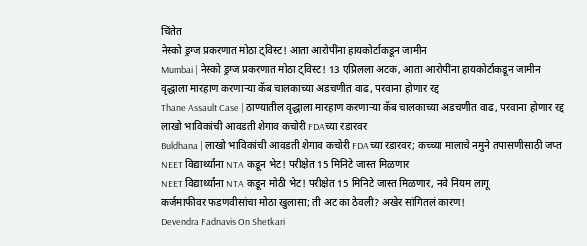चिंतेत
नेस्को ड्रग्ज प्रकरणात मोठा ट्विस्ट! आता आरोपींना हायकोर्टाकडून जामीन
Mumbai | नेस्को ड्रग्ज प्रकरणात मोठा ट्विस्ट! 13 एप्रिलला अटक, आता आरोपींना हायकोर्टाकडून जामीन
वृद्धाला मारहाण करणाऱ्या कॅब चालकाच्या अडचणीत वाढ, परवाना होणार रद्द
Thane Assault Case | ठाण्यातील वृद्धाला मारहाण करणाऱ्या कॅब चालकाच्या अडचणीत वाढ, परवाना होणार रद्द
लाखो भाविकांची आवडती शेगाव कचोरी FDAच्या रडारवर
Buldhana | लाखो भाविकांची आवडती शेगाव कचोरी FDAच्या रडारवर; कच्च्या मालाचे नमुने तपासणीसाठी जप्त
NEET विद्यार्थ्यांना NTA कडून भेट! परीक्षेत 15 मिनिटे जास्त मिळणार
NEET विद्यार्थ्यांना NTA कडून मोठी भेट! परीक्षेत 15 मिनिटे जास्त मिळणार, नवे नियम लागू
कर्जमाफीवर फडणवीसांचा मोठा खुलासा; ती अट का ठेवली? अखेर सांगितलं कारण!
Devendra Fadnavis On Shetkari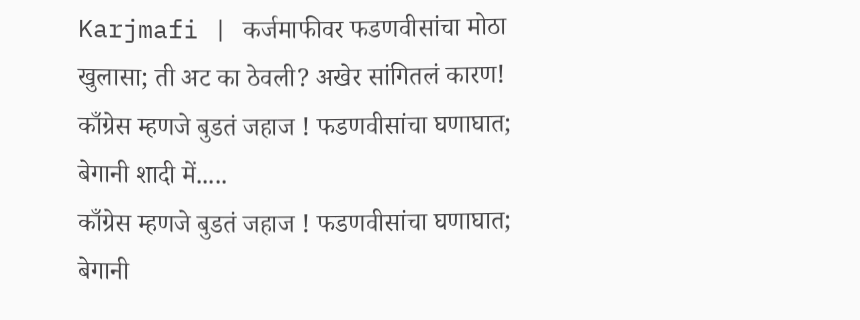Karjmafi | कर्जमाफीवर फडणवीसांचा मोठा खुलासा; ती अट का ठेवली? अखेर सांगितलं कारण!
काँग्रेस म्हणजे बुडतं जहाज ! फडणवीसांचा घणाघात; बेगानी शादी में.....
काँग्रेस म्हणजे बुडतं जहाज ! फडणवीसांचा घणाघात; बेगानी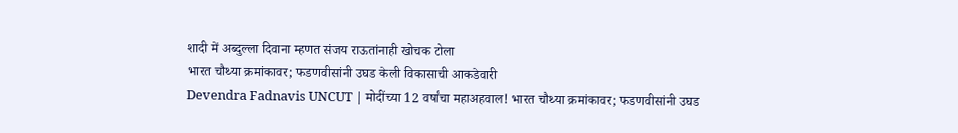शादी में अब्दुल्ला दिवाना म्हणत संजय राऊतांनाही खोचक टोला
भारत चौथ्या क्रमांकावर; फडणवीसांनी उघड केली विकासाची आकडेवारी
Devendra Fadnavis UNCUT | मोदींच्या 12 वर्षांचा महाअहवाल! भारत चौथ्या क्रमांकावर; फडणवीसांनी उघड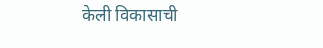केली विकासाची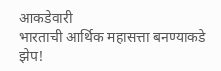आकडेवारी
भारताची आर्थिक महासत्ता बनण्याकडे झेप!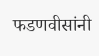फडणवीसांनी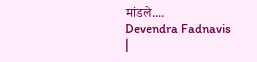मांडले....
Devendra Fadnavis |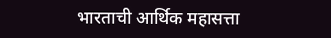भारताची आर्थिक महासत्ता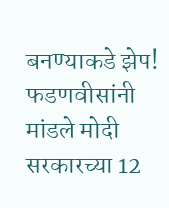बनण्याकडे झेप! फडणवीसांनी मांडले मोदी सरकारच्या 12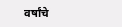वर्षांचे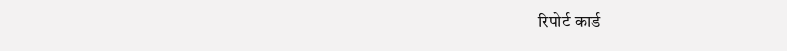रिपोर्ट कार्ड